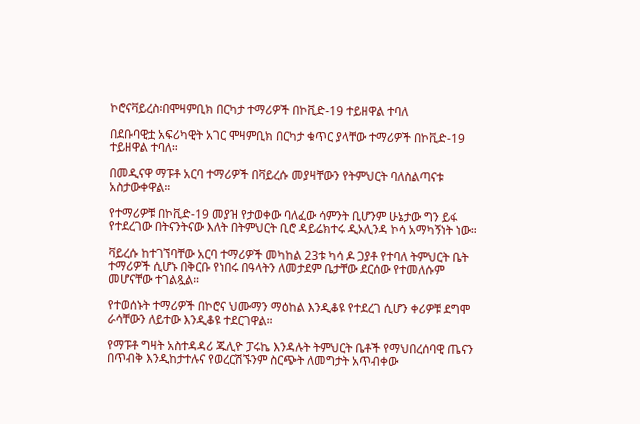ኮሮናቫይረስ፡በሞዛምቢክ በርካታ ተማሪዎች በኮቪድ-19 ተይዘዋል ተባለ

በደቡባዊቷ አፍሪካዊት አገር ሞዛምቢክ በርካታ ቁጥር ያላቸው ተማሪዎች በኮቪድ-19 ተይዘዋል ተባለ።

በመዲናዋ ማፑቶ አርባ ተማሪዎች በቫይረሱ መያዛቸውን የትምህርት ባለስልጣናቱ አስታውቀዋል።

የተማሪዎቹ በኮቪድ-19 መያዝ የታወቀው ባለፈው ሳምንት ቢሆንም ሁኔታው ግን ይፋ የተደረገው በትናንትናው እለት በትምህርት ቢሮ ዳይሬክተሩ ዲኦሊንዳ ኮሳ አማካኝነት ነው።

ቫይረሱ ከተገኘባቸው አርባ ተማሪዎች መካከል 23ቱ ካሳ ዶ ጋያቶ የተባለ ትምህርት ቤት ተማሪዎች ሲሆኑ በቅርቡ የነበሩ በዓላትን ለመታደም ቤታቸው ደርሰው የተመለሱም መሆናቸው ተገልጿል።

የተወሰኑት ተማሪዎች በኮሮና ህሙማን ማዕከል እንዲቆዩ የተደረገ ሲሆን ቀሪዎቹ ደግሞ ራሳቸውን ለይተው እንዲቆዩ ተደርገዋል።

የማፑቶ ግዛት አስተዳዳሪ ጁሊዮ ፓሩኬ እንዳሉት ትምህርት ቤቶች የማህበረሰባዊ ጤናን በጥብቅ እንዲከታተሉና የወረርሽኙንም ስርጭት ለመግታት አጥብቀው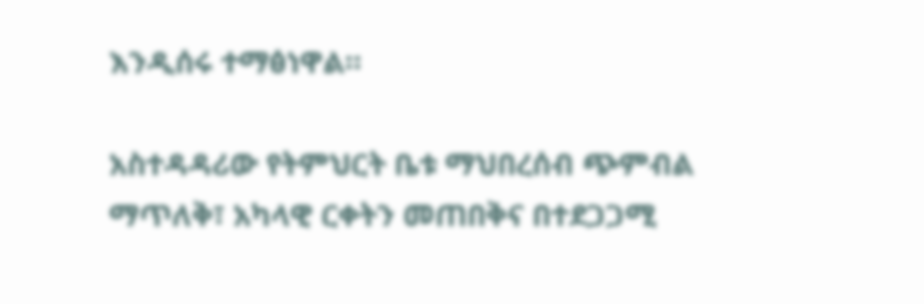እንዲሰሩ ተማፅነዋል።

አስተዳዳሪው የትምህርት ቤቱ ማህበረሰብ ጭምብል ማጥለቅ፣ አካላዊ ርቀትን መጠበቅና በተደጋጋሚ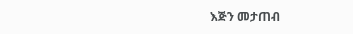እጅን መታጠብ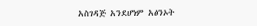አስገዳጅ አንደሆነም አፅንኦት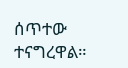ሰጥተው ተናግረዋል።